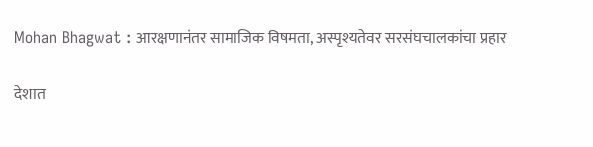Mohan Bhagwat : आरक्षणानंतर सामाजिक विषमता, अस्पृश्यतेवर सरसंघचालकांचा प्रहार

देशात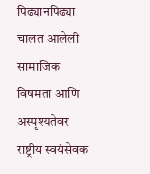पिढ्यानपिढ्या चालत आलेली सामाजिक विषमता आणि अस्पृश्यतेवर राष्ट्रीय स्वयंसेवक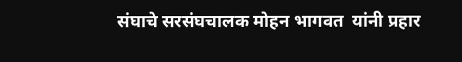संघाचे सरसंघचालक मोहन भागवत  यांनी प्रहार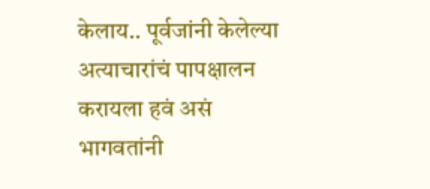केलाय.. पूर्वजांनी केलेल्या अत्याचारांचं पापक्षालन करायला हवं असं भागवतांनी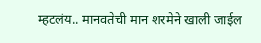म्हटलंय.. मानवतेची मान शरमेने खाली जाईल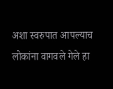अशा स्वरुपात आपल्याच लोकांना वागवले गेले हा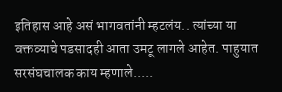इतिहास आहे असं भागवतांनी म्हटलंय.. त्यांच्या या वक्तव्याचे पडसादही आता उमटू लागले आहेत. पाहुयात सरसंघचालक काय म्हणाले.....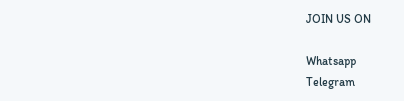JOIN US ON

Whatsapp
Telegram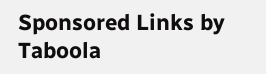Sponsored Links by Taboola